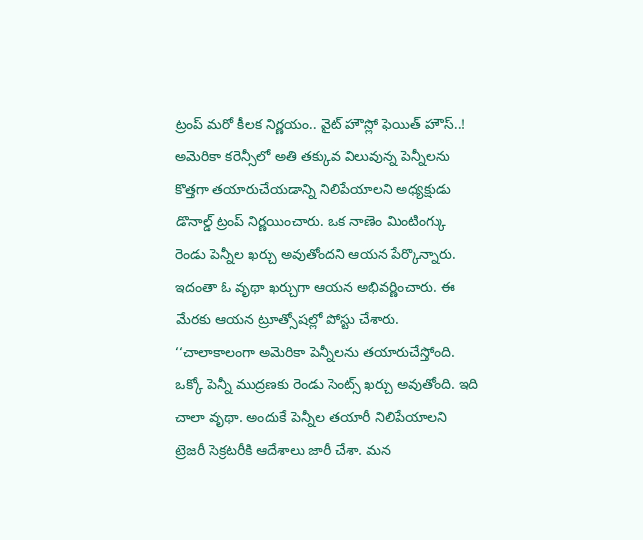ట్రంప్ మరో కీలక నిర్ణయం.. వైట్ హౌస్లో ఫెయిత్ హౌస్..!
అమెరికా కరెన్సీలో అతి తక్కువ విలువున్న పెన్నీలను కొత్తగా తయారుచేయడాన్ని నిలిపేయాలని అధ్యక్షుడు డొనాల్డ్ ట్రంప్ నిర్ణయించారు. ఒక నాణెం మింటింగ్కు రెండు పెన్నీల ఖర్చు అవుతోందని ఆయన పేర్కొన్నారు. ఇదంతా ఓ వృథా ఖర్చుగా ఆయన అభివర్ణించారు. ఈ మేరకు ఆయన ట్రూత్సోషల్లో పోస్టు చేశారు. ‘‘చాలాకాలంగా అమెరికా పెన్నీలను తయారుచేస్తోంది. ఒక్కో పెన్నీ ముద్రణకు రెండు సెంట్స్ ఖర్చు అవుతోంది. ఇది చాలా వృథా. అందుకే పెన్నీల తయారీ నిలిపేయాలని ట్రెజరీ సెక్రటరీకి ఆదేశాలు జారీ చేశా. మన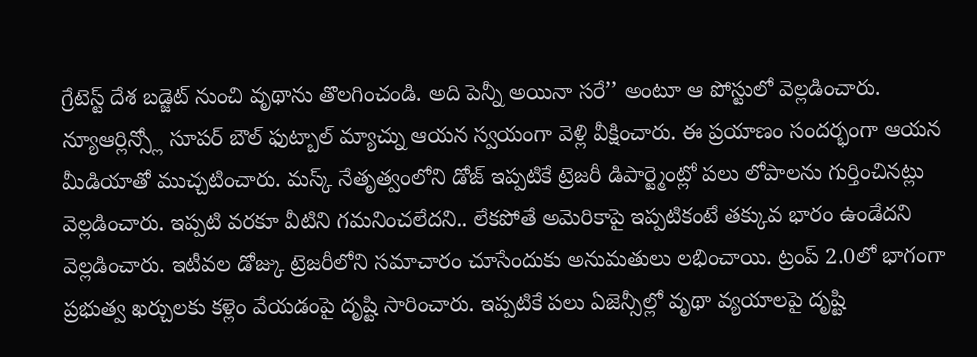గ్రేటెస్ట్ దేశ బడ్జెట్ నుంచి వృథాను తొలగించండి. అది పెన్నీ అయినా సరే’’ అంటూ ఆ పోస్టులో వెల్లడించారు.
న్యూఆర్లిన్స్లో సూపర్ బౌల్ ఫుట్బాల్ మ్యాచ్ను ఆయన స్వయంగా వెళ్లి వీక్షించారు. ఈ ప్రయాణం సందర్భంగా ఆయన మీడియాతో ముచ్చటించారు. మస్క్ నేతృత్వంలోని డోజ్ ఇప్పటికే ట్రెజరీ డిపార్ట్మెంట్లో పలు లోపాలను గుర్తించినట్లు వెల్లడించారు. ఇప్పటి వరకూ వీటిని గమనించలేదని.. లేకపోతే అమెరికాపై ఇప్పటికంటే తక్కువ భారం ఉండేదని వెల్లడించారు. ఇటీవల డోజ్కు ట్రెజరీలోని సమాచారం చూసేందుకు అనుమతులు లభించాయి. ట్రంప్ 2.0లో భాగంగా ప్రభుత్వ ఖర్చులకు కళ్లెం వేయడంపై దృష్టి సారించారు. ఇప్పటికే పలు ఏజెన్సీల్లో వృథా వ్యయాలపై దృష్టి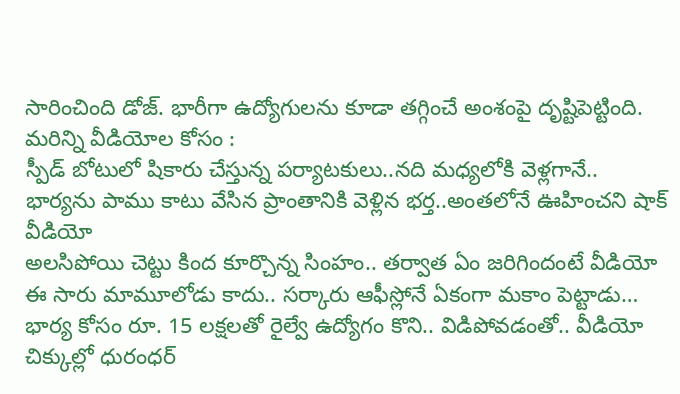సారించింది డోజ్. భారీగా ఉద్యోగులను కూడా తగ్గించే అంశంపై దృష్టిపెట్టింది.
మరిన్ని వీడియోల కోసం :
స్పీడ్ బోటులో షికారు చేస్తున్న పర్యాటకులు..నది మధ్యలోకి వెళ్లగానే..
భార్యను పాము కాటు వేసిన ప్రాంతానికి వెళ్లిన భర్త..అంతలోనే ఊహించని షాక్ వీడియో
అలసిపోయి చెట్టు కింద కూర్చొన్న సింహం.. తర్వాత ఏం జరిగిందంటే వీడియో
ఈ సారు మామూలోడు కాదు.. సర్కారు ఆఫీస్లోనే ఏకంగా మకాం పెట్టాడు…
భార్య కోసం రూ. 15 లక్షలతో రైల్వే ఉద్యోగం కొని.. విడిపోవడంతో.. వీడియో
చిక్కుల్లో ధురంధర్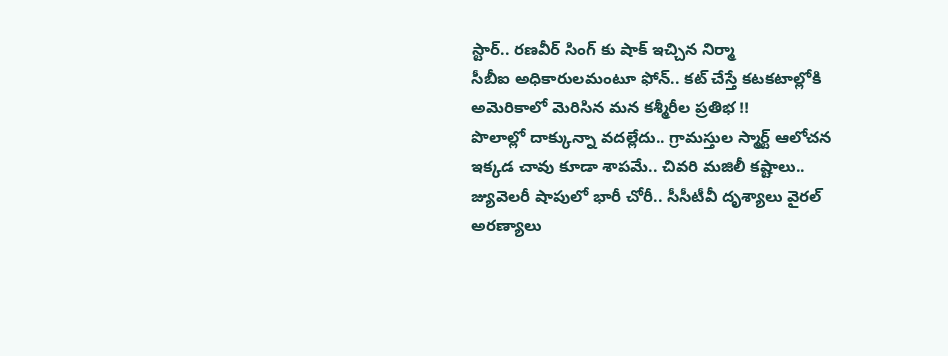స్టార్.. రణవీర్ సింగ్ కు షాక్ ఇచ్చిన నిర్మా
సీబీఐ అధికారులమంటూ ఫోన్.. కట్ చేస్తే కటకటాల్లోకి
అమెరికాలో మెరిసిన మన కశ్మీరీల ప్రతిభ !!
పొలాల్లో దాక్కున్నా వదల్లేదు.. గ్రామస్తుల స్మార్ట్ ఆలోచన
ఇక్కడ చావు కూడా శాపమే.. చివరి మజిలీ కష్టాలు..
జ్యువెలరీ షాపులో భారీ చోరీ.. సీసీటీవీ దృశ్యాలు వైరల్
అరణ్యాలు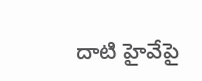దాటి హైవేపై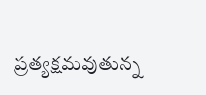ప్రత్యక్షమవుతున్న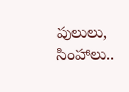పులులు, సింహాలు..